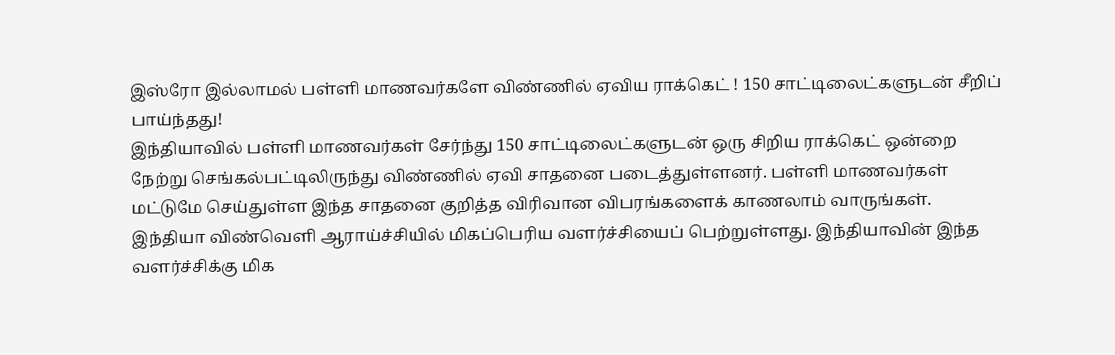இஸ்ரோ இல்லாமல் பள்ளி மாணவர்களே விண்ணில் ஏவிய ராக்கெட் ! 150 சாட்டிலைட்களுடன் சீறிப் பாய்ந்தது!
இந்தியாவில் பள்ளி மாணவர்கள் சேர்ந்து 150 சாட்டிலைட்களுடன் ஒரு சிறிய ராக்கெட் ஒன்றை நேற்று செங்கல்பட்டிலிருந்து விண்ணில் ஏவி சாதனை படைத்துள்ளனர். பள்ளி மாணவர்கள் மட்டுமே செய்துள்ள இந்த சாதனை குறித்த விரிவான விபரங்களைக் காணலாம் வாருங்கள்.
இந்தியா விண்வெளி ஆராய்ச்சியில் மிகப்பெரிய வளர்ச்சியைப் பெற்றுள்ளது. இந்தியாவின் இந்த வளர்ச்சிக்கு மிக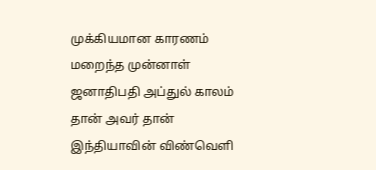முக்கியமான காரணம் மறைந்த முன்னாள் ஜனாதிபதி அப்துல் காலம் தான் அவர் தான் இந்தியாவின் விண்வெளி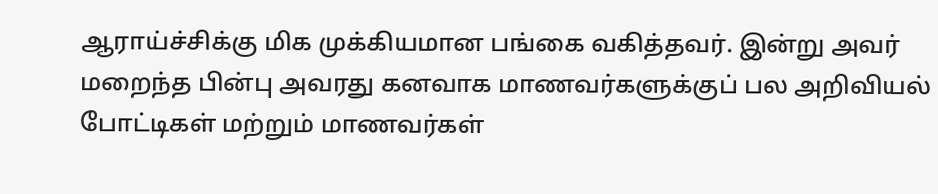ஆராய்ச்சிக்கு மிக முக்கியமான பங்கை வகித்தவர். இன்று அவர் மறைந்த பின்பு அவரது கனவாக மாணவர்களுக்குப் பல அறிவியல் போட்டிகள் மற்றும் மாணவர்கள்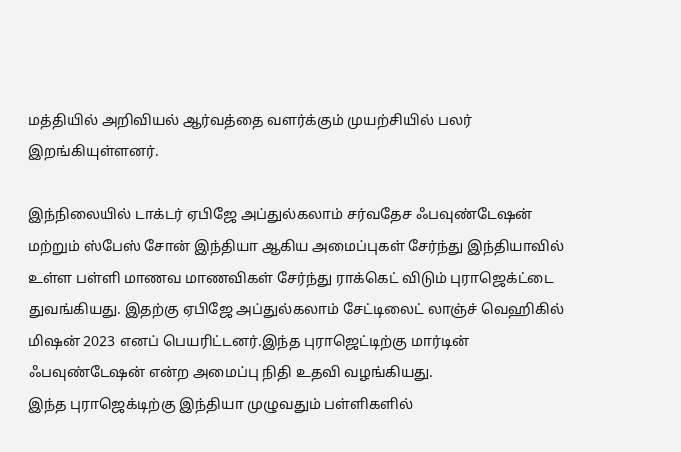மத்தியில் அறிவியல் ஆர்வத்தை வளர்க்கும் முயற்சியில் பலர் இறங்கியுள்ளனர்.

இந்நிலையில் டாக்டர் ஏபிஜே அப்துல்கலாம் சர்வதேச ஃபவுண்டேஷன் மற்றும் ஸ்பேஸ் சோன் இந்தியா ஆகிய அமைப்புகள் சேர்ந்து இந்தியாவில் உள்ள பள்ளி மாணவ மாணவிகள் சேர்ந்து ராக்கெட் விடும் புராஜெக்ட்டை துவங்கியது. இதற்கு ஏபிஜே அப்துல்கலாம் சேட்டிலைட் லாஞ்ச் வெஹிகில் மிஷன் 2023 எனப் பெயரிட்டனர்.இந்த புராஜெட்டிற்கு மார்டின் ஃபவுண்டேஷன் என்ற அமைப்பு நிதி உதவி வழங்கியது.
இந்த புராஜெக்டிற்கு இந்தியா முழுவதும் பள்ளிகளில்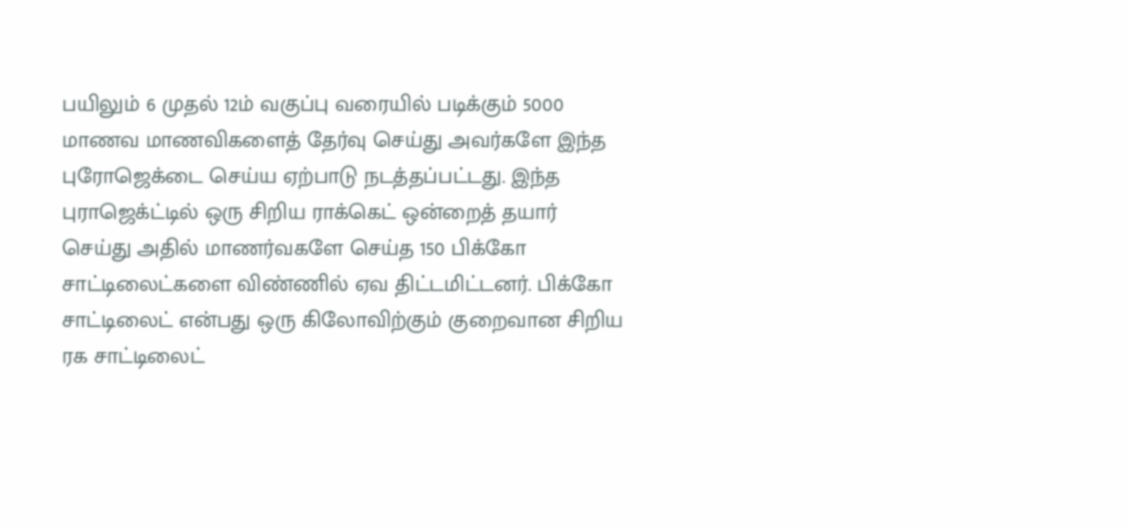பயிலும் 6 முதல் 12ம் வகுப்பு வரையில் படிக்கும் 5000 மாணவ மாணவிகளைத் தேர்வு செய்து அவர்களே இந்த புரோஜெக்டை செய்ய ஏற்பாடு நடத்தப்பட்டது. இந்த புராஜெக்ட்டில் ஒரு சிறிய ராக்கெட் ஒன்றைத் தயார் செய்து அதில் மாணர்வகளே செய்த 150 பிக்கோ சாட்டிலைட்களை விண்ணில் ஏவ திட்டமிட்டனர். பிக்கோ சாட்டிலைட் என்பது ஒரு கிலோவிற்கும் குறைவான சிறிய ரக சாட்டிலைட்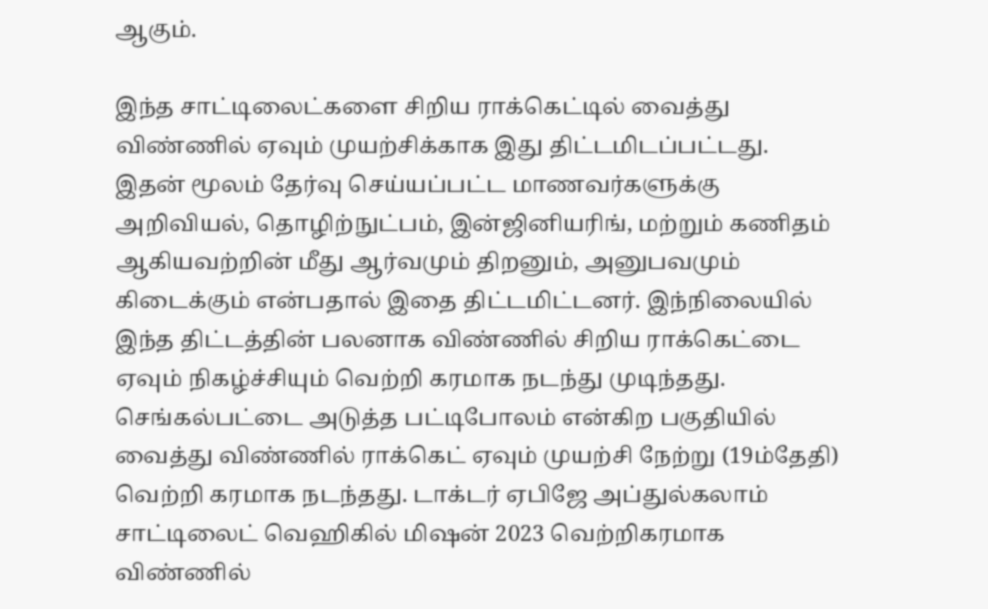ஆகும்.

இந்த சாட்டிலைட்களை சிறிய ராக்கெட்டில் வைத்து விண்ணில் ஏவும் முயற்சிக்காக இது திட்டமிடப்பட்டது. இதன் மூலம் தேர்வு செய்யப்பட்ட மாணவர்களுக்கு அறிவியல், தொழிற்நுட்பம், இன்ஜினியரிங், மற்றும் கணிதம் ஆகியவற்றின் மீது ஆர்வமும் திறனும், அனுபவமும் கிடைக்கும் என்பதால் இதை திட்டமிட்டனர். இந்நிலையில் இந்த திட்டத்தின் பலனாக விண்ணில் சிறிய ராக்கெட்டை ஏவும் நிகழ்ச்சியும் வெற்றி கரமாக நடந்து முடிந்தது.
செங்கல்பட்டை அடுத்த பட்டிபோலம் என்கிற பகுதியில் வைத்து விண்ணில் ராக்கெட் ஏவும் முயற்சி நேற்று (19ம்தேதி) வெற்றி கரமாக நடந்தது. டாக்டர் ஏபிஜே அப்துல்கலாம் சாட்டிலைட் வெஹிகில் மிஷன் 2023 வெற்றிகரமாக விண்ணில்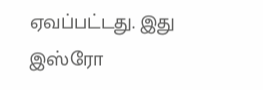ஏவப்பட்டது. இது இஸ்ரோ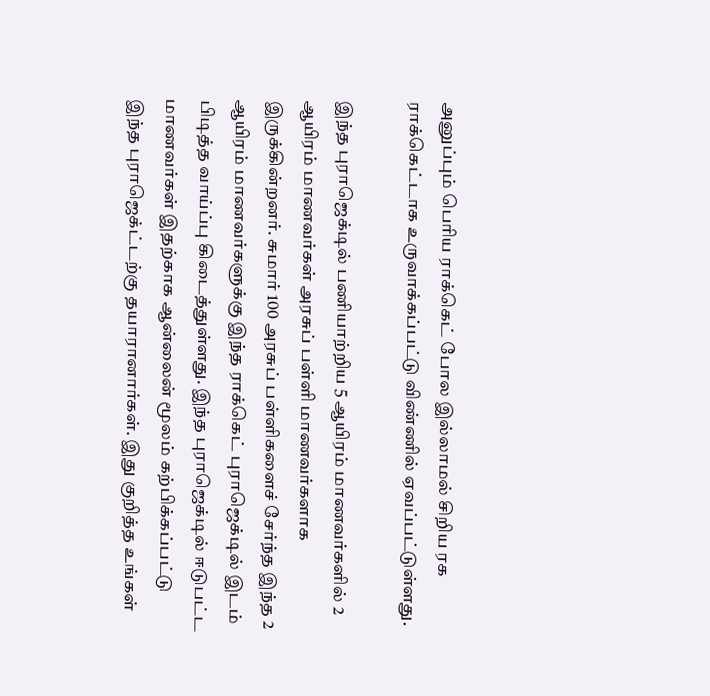அனுப்பும் பெரிய ராக்கெட் போல இல்லாமல் சிறிய ரக ராக்கெட்டாக உருவாக்கப்பட்டு விண்ணில் ஏவப்பட்டுள்ளது.

இந்த புராஜெக்டில் பணியாற்றிய 5 ஆயிரம் மாணவர்களில் 2 ஆயிரம் மாணவர்கள் அரசுப் பள்ளி மாணவர்களாக இருக்கின்றனர். சுமார் 100 அரசுப் பள்ளிகளைச் சேர்ந்த இந்த 2 ஆயிரம் மாணவர்களுக்கு இந்த ராக்கெட் புராஜெக்டில் இடம் பிடித்த வாய்ப்பு கிடைத்துள்ளது. இந்த புராஜெக்டில் ஈடுபட்ட மாணவர்கள் இதற்காக ஆன்லைன் மூலம் கற்பிக்கப்பட்டு இந்த புராஜெக்ட்டற்கு தயாரானார்கள். இது குறித்த உங்கள்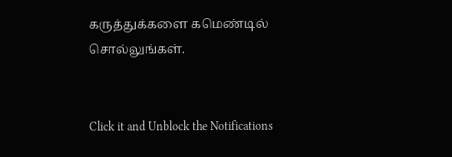கருத்துக்களை கமெண்டில் சொல்லுங்கள்.


Click it and Unblock the Notifications